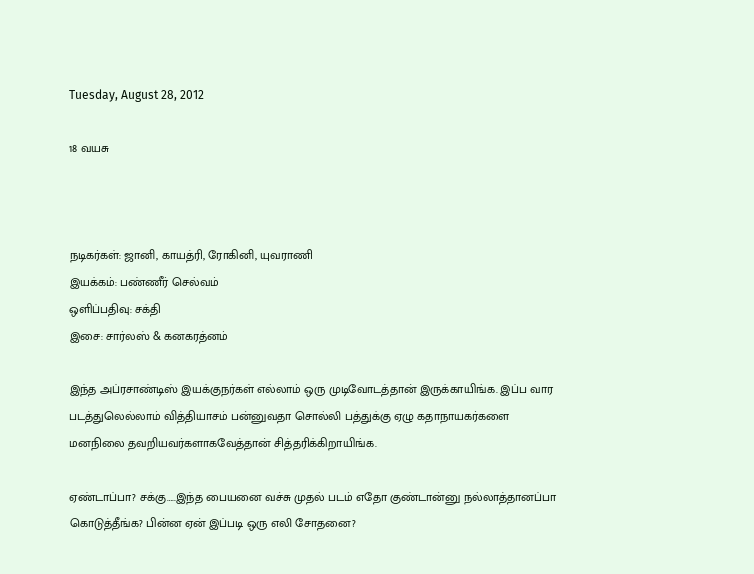Tuesday, August 28, 2012

18 வயசு



நடிகர்கள்: ஜானி, காயத்ரி, ரோகினி, யுவராணி
இயக்கம்: பண்ணீர் செல்வம்
ஒளிப்பதிவு: சக்தி
இசை: சார்லஸ் & கனகரத்னம்

இந்த அப்ரசாண்டிஸ் இயக்குநர்கள் எல்லாம் ஒரு முடிவோடத்தான் இருக்காயிங்க. இப்ப வார படத்துலெல்லாம் வித்தியாசம் பன்னுவதா சொல்லி பத்துக்கு ஏழு கதாநாயகர்களை மனநிலை தவறியவர்களாகவேத்தான் சித்தரிக்கிறாயிங்க.

ஏண்டாப்பா? சக்கு…..இந்த பையனை வச்சு முதல் படம் எதோ குண்டான்னு நல்லாத்தானப்பா கொடுத்தீங்க? பின்ன ஏன் இப்படி ஒரு எலி சோதனை?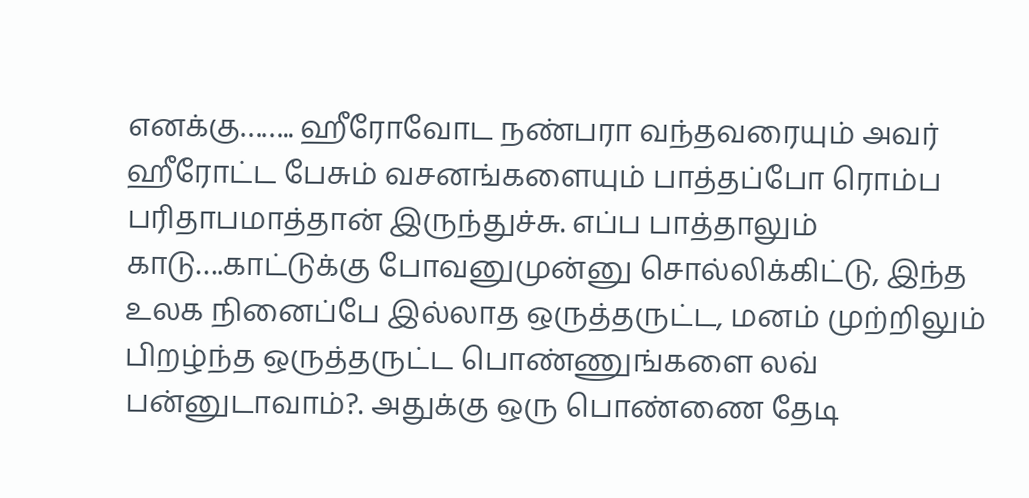எனக்கு…….. ஹீரோவோட நண்பரா வந்தவரையும் அவர் ஹீரோட்ட பேசும் வசனங்களையும் பாத்தப்போ ரொம்ப பரிதாபமாத்தான் இருந்துச்சு. எப்ப பாத்தாலும் காடு….காட்டுக்கு போவனுமுன்னு சொல்லிக்கிட்டு, இந்த உலக நினைப்பே இல்லாத ஒருத்தருட்ட, மனம் முற்றிலும் பிறழ்ந்த ஒருத்தருட்ட பொண்ணுங்களை லவ் பன்னுடாவாம்?. அதுக்கு ஒரு பொண்ணை தேடி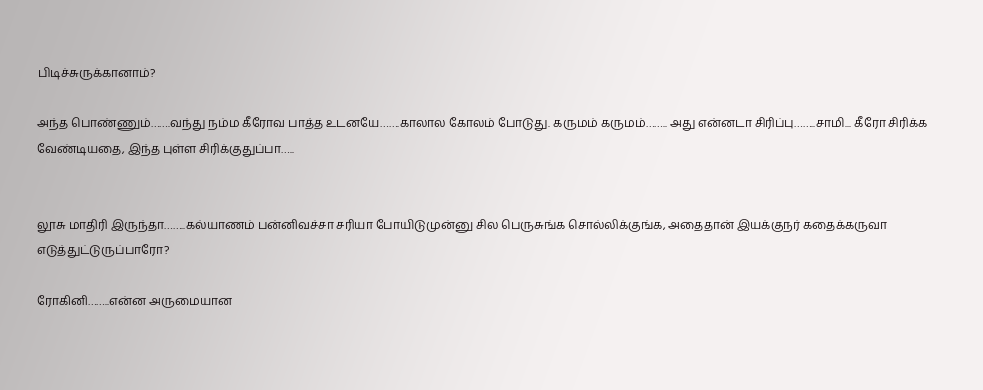பிடிச்சுருக்கானாம்?

அந்த பொண்ணும்…….வந்து நம்ம கீரோவ பாத்த உடனயே…….காலால கோலம் போடுது. கருமம் கருமம்…….. அது என்னடா சிரிப்பு……..சாமி... கீரோ சிரிக்க வேண்டியதை, இந்த புள்ள சிரிக்குதுப்பா…..


லூசு மாதிரி இருந்தா……..கல்யாணம் பன்னிவச்சா சரியா போயிடுமுன்னு சில பெருசுங்க சொல்லிக்குங்க, அதைதான் இயக்குநர் கதைக்கருவா எடுத்துட்டுருப்பாரோ?

ரோகினி……..என்ன அருமையான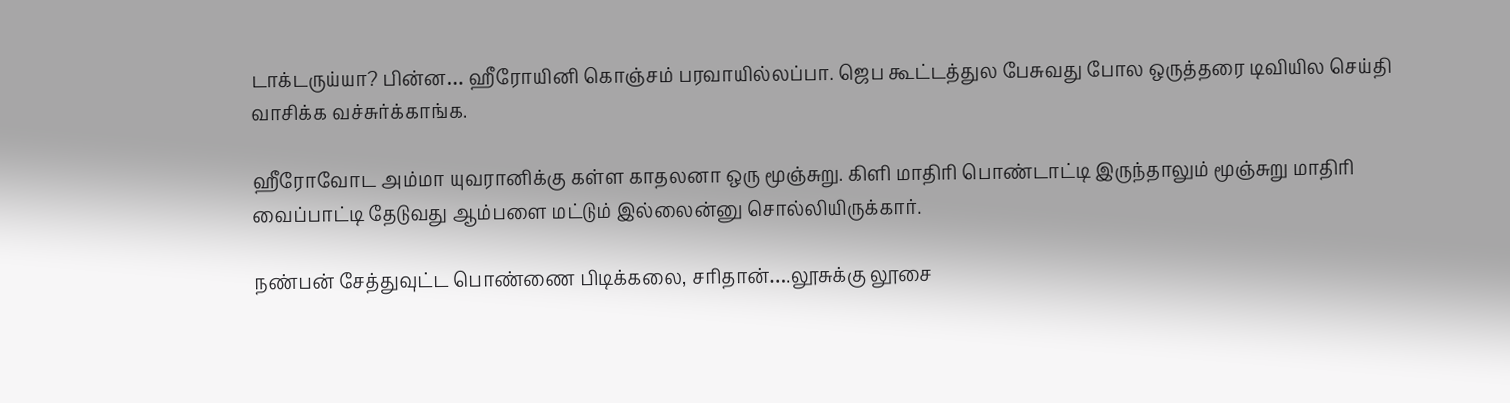டாக்டருய்யா? பின்ன… ஹீரோயினி கொஞ்சம் பரவாயில்லப்பா. ஜெப கூட்டத்துல பேசுவது போல ஒருத்தரை டிவியில செய்தி வாசிக்க வச்சுர்க்காங்க.

ஹீரோவோட அம்மா யுவரானிக்கு கள்ள காதலனா ஒரு மூஞ்சுறு. கிளி மாதிரி பொண்டாட்டி இருந்தாலும் மூஞ்சுறு மாதிரி வைப்பாட்டி தேடுவது ஆம்பளை மட்டும் இல்லைன்னு சொல்லியிருக்கார்.

நண்பன் சேத்துவுட்ட பொண்ணை பிடிக்கலை, சரிதான்….லூசுக்கு லூசை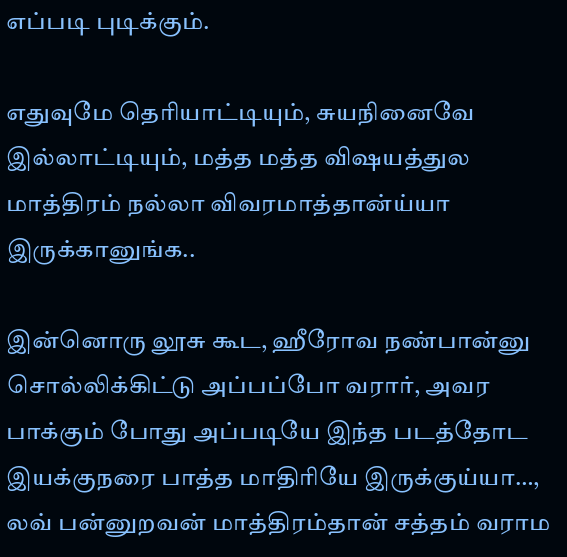எப்படி புடிக்கும்.

எதுவுமே தெரியாட்டியும், சுயநினைவே இல்லாட்டியும், மத்த மத்த விஷயத்துல மாத்திரம் நல்லா விவரமாத்தான்ய்யா இருக்கானுங்க..

இன்னொரு லூசு கூட, ஹீரோவ நண்பான்னு சொல்லிக்கிட்டு அப்பப்போ வரார், அவர பாக்கும் போது அப்படியே இந்த படத்தோட இயக்குநரை பாத்த மாதிரியே இருக்குய்யா…, லவ் பன்னுறவன் மாத்திரம்தான் சத்தம் வராம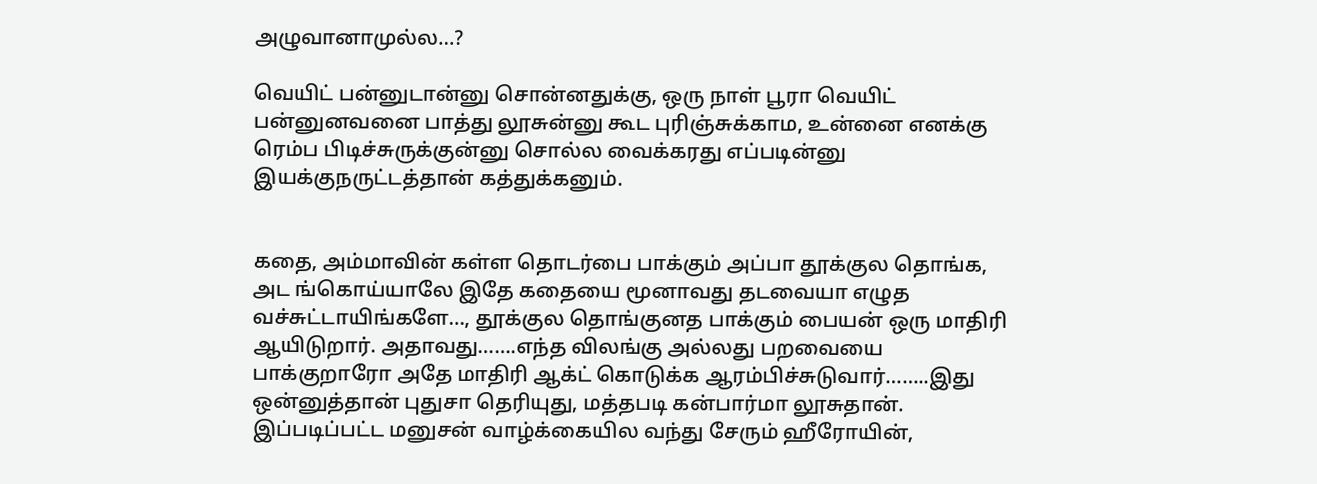அழுவானாமுல்ல…?

வெயிட் பன்னுடான்னு சொன்னதுக்கு, ஒரு நாள் பூரா வெயிட் பன்னுனவனை பாத்து லூசுன்னு கூட புரிஞ்சுக்காம, உன்னை எனக்கு ரெம்ப பிடிச்சுருக்குன்னு சொல்ல வைக்கரது எப்படின்னு இயக்குநருட்டத்தான் கத்துக்கனும்.


கதை, அம்மாவின் கள்ள தொடர்பை பாக்கும் அப்பா தூக்குல தொங்க, அட ங்கொய்யாலே இதே கதையை மூனாவது தடவையா எழுத வச்சுட்டாயிங்களே…, தூக்குல தொங்குனத பாக்கும் பையன் ஒரு மாதிரி ஆயிடுறார். அதாவது…….எந்த விலங்கு அல்லது பறவையை பாக்குறாரோ அதே மாதிரி ஆக்ட் கொடுக்க ஆரம்பிச்சுடுவார்……..இது ஒன்னுத்தான் புதுசா தெரியுது, மத்தபடி கன்பார்மா லூசுதான். இப்படிப்பட்ட மனுசன் வாழ்க்கையில வந்து சேரும் ஹீரோயின்,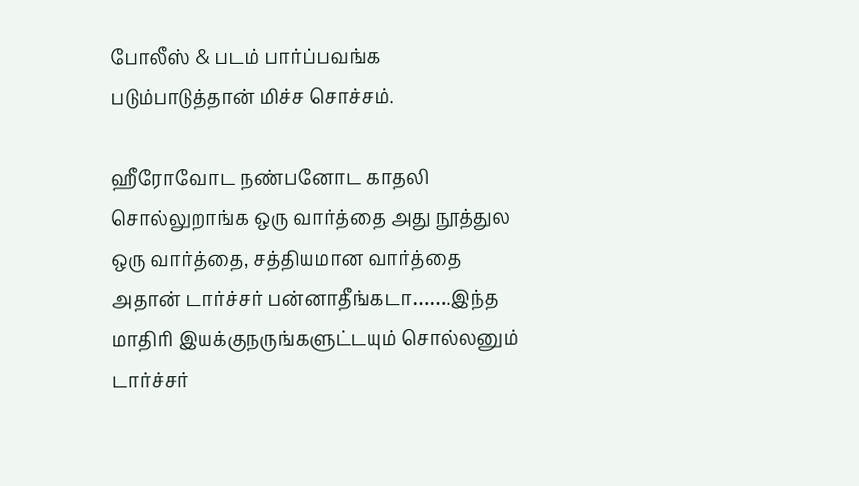போலீஸ் & படம் பார்ப்பவங்க படும்பாடுத்தான் மிச்ச சொச்சம்.

ஹீரோவோட நண்பனோட காதலி சொல்லுறாங்க ஒரு வார்த்தை அது நூத்துல ஒரு வார்த்தை, சத்தியமான வார்த்தை அதான் டார்ச்சர் பன்னாதீங்கடா…….இந்த மாதிரி இயக்குநருங்களுட்டயும் சொல்லனும் டார்ச்சர்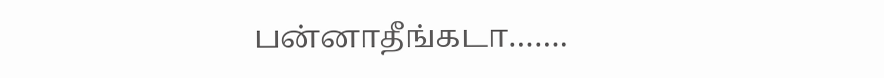பன்னாதீங்கடா…….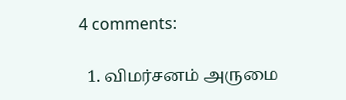4 comments:

  1. விமர்சனம் அருமை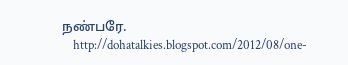நண்பரே.
    http://dohatalkies.blogspot.com/2012/08/one-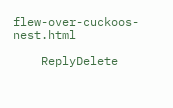flew-over-cuckoos-nest.html

    ReplyDelete